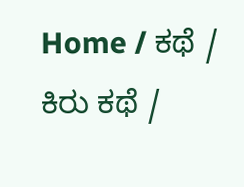Home / ಕಥೆ / ಕಿರು ಕಥೆ /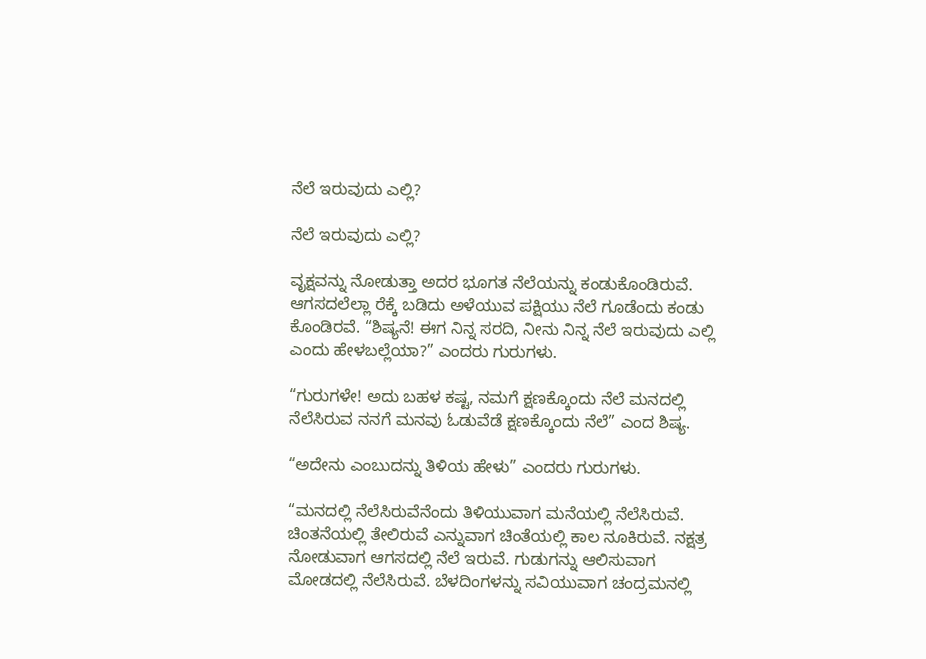ನೆಲೆ ಇರುವುದು ಎಲ್ಲಿ?

ನೆಲೆ ಇರುವುದು ಎಲ್ಲಿ?

ವೃಕ್ಷವನ್ನು ನೋಡುತ್ತಾ ಅದರ ಭೂಗತ ನೆಲೆಯನ್ನು ಕಂಡುಕೊಂಡಿರುವೆ. ಆಗಸದಲೆಲ್ಲಾ ರೆಕ್ಕೆ ಬಡಿದು ಅಳೆಯುವ ಪಕ್ಷಿಯು ನೆಲೆ ಗೂಡೆಂದು ಕಂಡು ಕೊಂಡಿರವೆ. “ಶಿಷ್ಯನೆ! ಈಗ ನಿನ್ನ ಸರದಿ, ನೀನು ನಿನ್ನ ನೆಲೆ ಇರುವುದು ಎಲ್ಲಿ ಎಂದು ಹೇಳಬಲ್ಲೆಯಾ?” ಎಂದರು ಗುರುಗಳು.

“ಗುರುಗಳೇ! ಅದು ಬಹಳ ಕಷ್ಟ, ನಮಗೆ ಕ್ಷಣಕ್ಕೊಂದು ನೆಲೆ ಮನದಲ್ಲಿ ನೆಲೆಸಿರುವ ನನಗೆ ಮನವು ಓಡುವೆಡೆ ಕ್ಷಣಕ್ಕೊಂದು ನೆಲೆ” ಎಂದ ಶಿಷ್ಯ.

“ಅದೇನು ಎಂಬುದನ್ನು ತಿಳಿಯ ಹೇಳು” ಎಂದರು ಗುರುಗಳು.

“ಮನದಲ್ಲಿ ನೆಲೆಸಿರುವೆನೆಂದು ತಿಳಿಯುವಾಗ ಮನೆಯಲ್ಲಿ ನೆಲೆಸಿರುವೆ. ಚಿಂತನೆಯಲ್ಲಿ ತೇಲಿರುವೆ ಎನ್ನುವಾಗ ಚಿಂತೆಯಲ್ಲಿ ಕಾಲ ನೂಕಿರುವೆ. ನಕ್ಷತ್ರ ನೋಡುವಾಗ ಆಗಸದಲ್ಲಿ ನೆಲೆ ಇರುವೆ. ಗುಡುಗನ್ನು ಆಲಿಸುವಾಗ ಮೋಡದಲ್ಲಿ ನೆಲೆಸಿರುವೆ. ಬೆಳದಿಂಗಳನ್ನು ಸವಿಯುವಾಗ ಚಂದ್ರಮನಲ್ಲಿ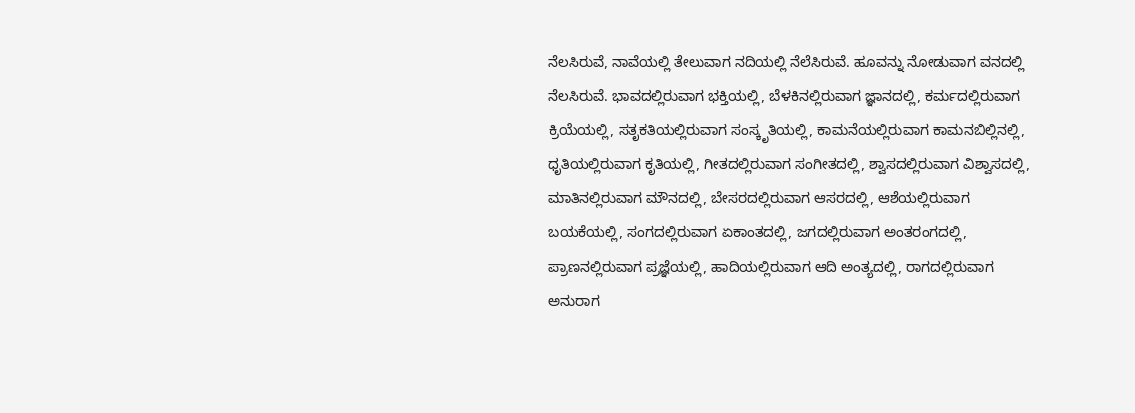ನೆಲಸಿರುವೆ, ನಾವೆಯಲ್ಲಿ ತೇಲುವಾಗ ನದಿಯಲ್ಲಿ ನೆಲೆಸಿರುವೆ. ಹೂವನ್ನು ನೋಡುವಾಗ ವನದಲ್ಲಿ ನೆಲಸಿರುವೆ. ಭಾವದಲ್ಲಿರುವಾಗ ಭಕ್ತಿಯಲ್ಲಿ, ಬೆಳಕಿನಲ್ಲಿರುವಾಗ ಜ್ಞಾನದಲ್ಲಿ, ಕರ್ಮದಲ್ಲಿರುವಾಗ ಕ್ರಿಯೆಯಲ್ಲಿ, ಸತೃಕತಿಯಲ್ಲಿರುವಾಗ ಸಂಸ್ಕೃತಿಯಲ್ಲಿ, ಕಾಮನೆಯಲ್ಲಿರುವಾಗ ಕಾಮನಬಿಲ್ಲಿನಲ್ಲಿ, ಧೃತಿಯಲ್ಲಿರುವಾಗ ಕೃತಿಯಲ್ಲಿ, ಗೀತದಲ್ಲಿರುವಾಗ ಸಂಗೀತದಲ್ಲಿ, ಶ್ವಾಸದಲ್ಲಿರುವಾಗ ವಿಶ್ವಾಸದಲ್ಲಿ, ಮಾತಿನಲ್ಲಿರುವಾಗ ಮೌನದಲ್ಲಿ, ಬೇಸರದಲ್ಲಿರುವಾಗ ಆಸರದಲ್ಲಿ, ಆಶೆಯಲ್ಲಿರುವಾಗ ಬಯಕೆಯಲ್ಲಿ, ಸಂಗದಲ್ಲಿರುವಾಗ ಏಕಾಂತದಲ್ಲಿ, ಜಗದಲ್ಲಿರುವಾಗ ಅಂತರಂಗದಲ್ಲಿ, ಪ್ರಾಣನಲ್ಲಿರುವಾಗ ಪ್ರಜ್ಞೆಯಲ್ಲಿ, ಹಾದಿಯಲ್ಲಿರುವಾಗ ಆದಿ ಅಂತ್ಯದಲ್ಲಿ, ರಾಗದಲ್ಲಿರುವಾಗ ಅನುರಾಗ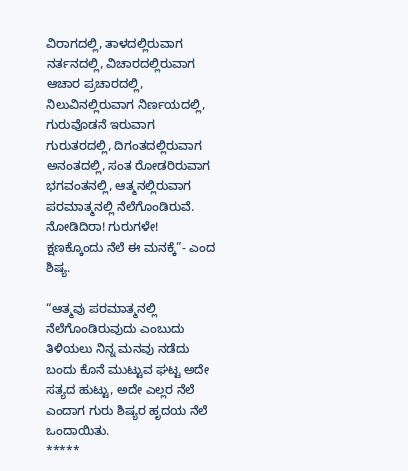ವಿರಾಗದಲ್ಲಿ, ತಾಳದಲ್ಲಿರುವಾಗ ನರ್ತನದಲ್ಲಿ, ವಿಚಾರದಲ್ಲಿರುವಾಗ ಆಚಾರ ಪ್ರಚಾರದಲ್ಲಿ, ನಿಲುವಿನಲ್ಲಿರುವಾಗ ನಿರ್ಣಯದಲ್ಲಿ, ಗುರುವೊಡನೆ ಇರುವಾಗ ಗುರುತರದಲ್ಲಿ, ದಿಗಂತದಲ್ಲಿರುವಾಗ ಅನಂತದಲ್ಲಿ, ಸಂತ ರೋಡರಿರುವಾಗ ಭಗವಂತನಲ್ಲಿ, ಆತ್ಮನಲ್ಲಿರುವಾಗ ಪರಮಾತ್ಮನಲ್ಲಿ ನೆಲೆಗೊಂಡಿರುವೆ. ನೋಡಿದಿರಾ! ಗುರುಗಳೇ! ಕ್ಷಣಕ್ಕೊಂದು ನೆಲೆ ಈ ಮನಕ್ಕೆ”- ಎಂದ ಶಿಷ್ಯ.

“ಆತ್ಮವು ಪರಮಾತ್ಮನಲ್ಲಿ ನೆಲೆಗೊಂಡಿರುವುದು ಎಂಬುದು ತಿಳಿಯಲು ನಿನ್ನ ಮನವು ನಡೆದು ಬಂದು ಕೊನೆ ಮುಟ್ಟುವ ಘಟ್ಟ ಅದೇ ಸತ್ಯದ ಹುಟ್ಟು, ಅದೇ ಎಲ್ಲರ ನೆಲೆ ಎಂದಾಗ ಗುರು ಶಿಷ್ಯರ ಹೃದಯ ನೆಲೆ ಒಂದಾಯಿತು.
*****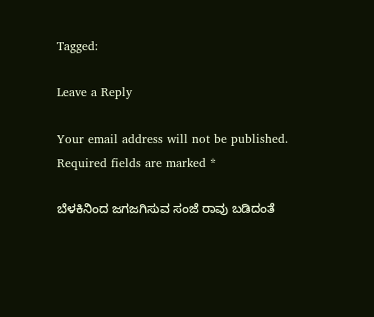Tagged:

Leave a Reply

Your email address will not be published. Required fields are marked *

ಬೆಳಕಿನಿಂದ ಜಗಜಗಿಸುವ ಸಂಜೆ ರಾವು ಬಡಿದಂತೆ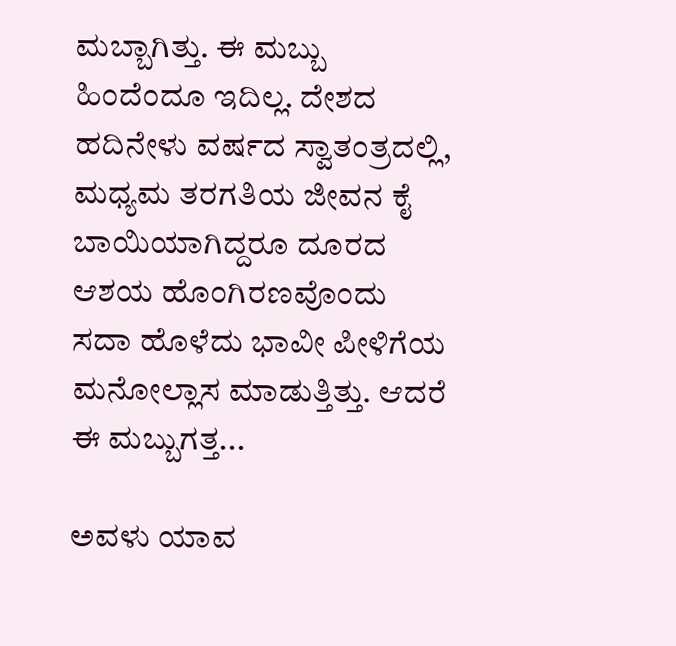ಮಬ್ಬಾಗಿತ್ತು. ಈ ಮಬ್ಬು ಹಿಂದೆಂದೂ ಇದಿಲ್ಲ. ದೇಶದ ಹದಿನೇಳು ವರ್ಷದ ಸ್ವಾತಂತ್ರದಲ್ಲಿ, ಮಧ್ಯಮ ತರಗತಿಯ ಜೀವನ ಕೈ ಬಾಯಿಯಾಗಿದ್ದರೂ ದೂರದ ಆಶಯ ಹೊಂಗಿರಣವೊಂದು ಸದಾ ಹೊಳೆದು ಭಾವೀ ಪೀಳಿಗೆಯ ಮನೋಲ್ಲಾಸ ಮಾಡುತ್ತಿತ್ತು. ಆದರೆ ಈ ಮಬ್ಬುಗತ್ತ...

ಅವಳು ಯಾವ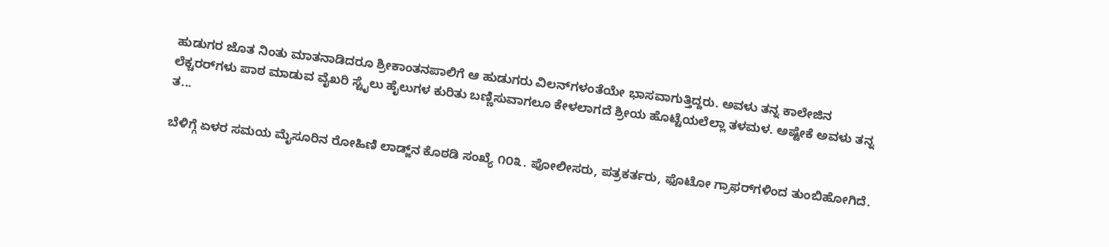ಹುಡುಗರ ಜೊತ ನಿಂತು ಮಾತನಾಡಿದರೂ ಶ್ರೀಕಾಂತನಪಾಲಿಗೆ ಆ ಹುಡುಗರು ವಿಲನ್‌ಗಳಂತೆಯೇ ಭಾಸವಾಗುತ್ತಿದ್ದರು. ಅವಳು ತನ್ನ ಕಾಲೇಜಿನ ಲೆಕ್ಚರರ್‌ಗಳು ಪಾಠ ಮಾಡುವ ವೈಖರಿ ಸ್ಟೈಲು ಹೈಲುಗಳ ಕುರಿತು ಬಣ್ಣಿಸುವಾಗಲೂ ಕೇಳಲಾಗದೆ ಶ್ರೀಯ ಹೊಟ್ಟೆಯಲೆಲ್ಲಾ ತಳಮಳ. ಅಷ್ಟೇಕೆ ಅವಳು ತನ್ನ ತ...

ಬೆಳಿಗ್ಗೆ ಏಳರ ಸಮಯ ಮೈಸೂರಿನ ರೋಹಿಣಿ ಲಾಡ್ಜ್‌ನ ಕೊಠಡಿ ಸಂಖ್ಯೆ ೧೦೩. ಪೋಲೀಸರು, ಪತ್ರಕರ್ತರು, ಫೊಟೋ ಗ್ರಾಫರ್‌ಗಳಿಂದ ತುಂಬಿಹೋಗಿದೆ.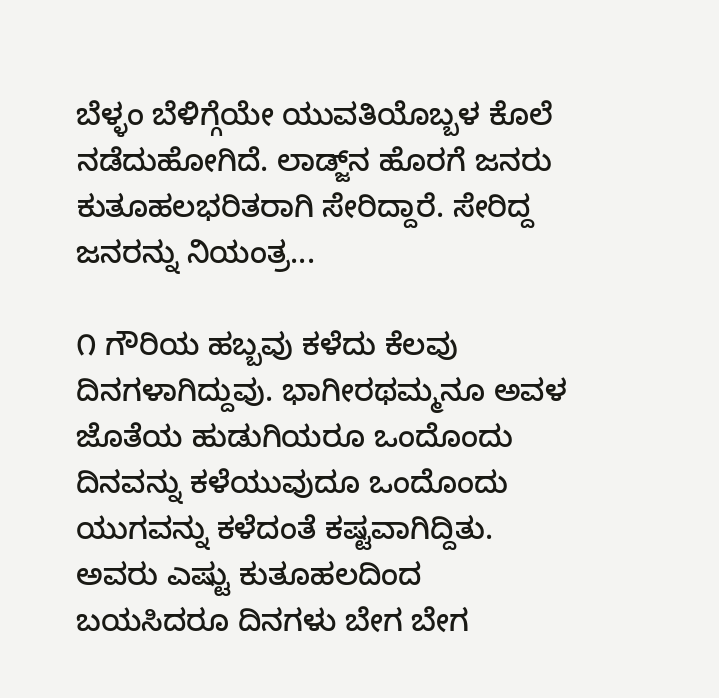ಬೆಳ್ಳಂ ಬೆಳಿಗ್ಗೆಯೇ ಯುವತಿಯೊಬ್ಬಳ ಕೊಲೆ ನಡೆದುಹೋಗಿದೆ. ಲಾಡ್ಜ್‌ನ ಹೊರಗೆ ಜನರು ಕುತೂಹಲಭರಿತರಾಗಿ ಸೇರಿದ್ದಾರೆ. ಸೇರಿದ್ದ ಜನರನ್ನು ನಿಯಂತ್ರ...

೧ ಗೌರಿಯ ಹಬ್ಬವು ಕಳೆದು ಕೆಲವು ದಿನಗಳಾಗಿದ್ದುವು. ಭಾಗೀರಥಮ್ಮನೂ ಅವಳ ಜೊತೆಯ ಹುಡುಗಿಯರೂ ಒಂದೊಂದು ದಿನವನ್ನು ಕಳೆಯುವುದೂ ಒಂದೊಂದು ಯುಗವನ್ನು ಕಳೆದಂತೆ ಕಷ್ಟವಾಗಿದ್ದಿತು. ಅವರು ಎಷ್ಟು ಕುತೂಹಲದಿಂದ ಬಯಸಿದರೂ ದಿನಗಳು ಬೇಗ ಬೇಗ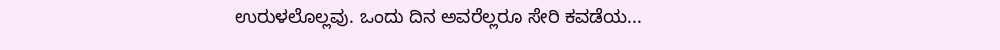ಉರುಳಲೊಲ್ಲವು. ಒಂದು ದಿನ ಅವರೆಲ್ಲರೂ ಸೇರಿ ಕವಡೆಯ...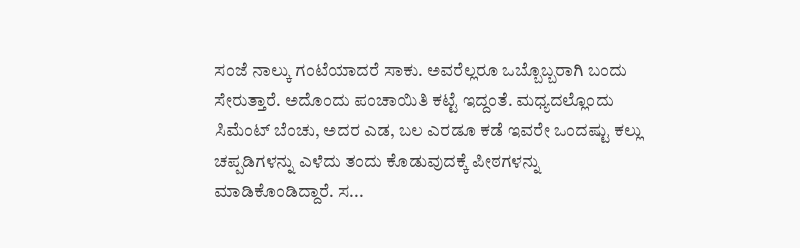ಸಂಜೆ ನಾಲ್ಕು ಗಂಟೆಯಾದರೆ ಸಾಕು. ಅವರೆಲ್ಲರೂ ಒಬ್ಬೊಬ್ಬರಾಗಿ ಬಂದು ಸೇರುತ್ತಾರೆ. ಅದೊಂದು ಪಂಚಾಯಿತಿ ಕಟ್ಟೆ ಇದ್ದಂತೆ. ಮಧ್ಯದಲ್ಲೊಂದು ಸಿಮೆಂಟ್ ಬೆಂಚು, ಅದರ ಎಡ, ಬಲ ಎರಡೂ ಕಡೆ ಇವರೇ ಒಂದಷ್ಟು ಕಲ್ಲು ಚಪ್ಪಡಿಗಳನ್ನು ಎಳೆದು ತಂದು ಕೊಡುವುದಕ್ಕೆ ಪೀಠಗಳನ್ನು ಮಾಡಿಕೊಂಡಿದ್ದಾರೆ. ಸ...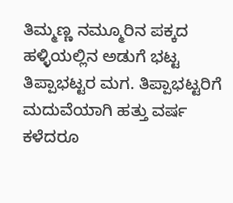ತಿಮ್ಮಣ್ಣ ನಮ್ಮೂರಿನ ಪಕ್ಕದ ಹಳ್ಳಿಯಲ್ಲಿನ ಅಡುಗೆ ಭಟ್ಟ ತಿಪ್ಪಾಭಟ್ಟರ ಮಗ. ತಿಪ್ಪಾಭಟ್ಟರಿಗೆ ಮದುವೆಯಾಗಿ ಹತ್ತು ವರ್ಷ ಕಳೆದರೂ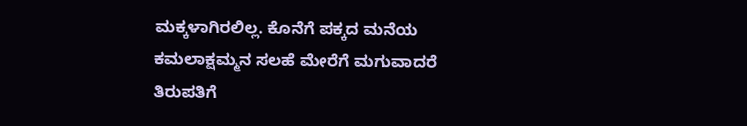ಮಕ್ಕಳಾಗಿರಲಿಲ್ಲ. ಕೊನೆಗೆ ಪಕ್ಕದ ಮನೆಯ ಕಮಲಾಕ್ಷಮ್ಮನ ಸಲಹೆ ಮೇರೆಗೆ ಮಗುವಾದರೆ ತಿರುಪತಿಗೆ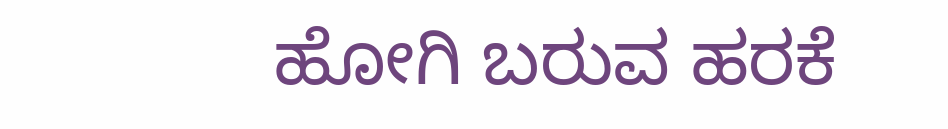ಹೋಗಿ ಬರುವ ಹರಕೆ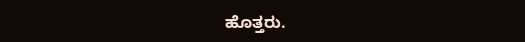ಹೊತ್ತರು.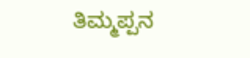ತಿಮ್ಮಪ್ಪನ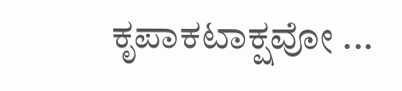ಕೃಪಾಕಟಾಕ್ಷವೋ ...